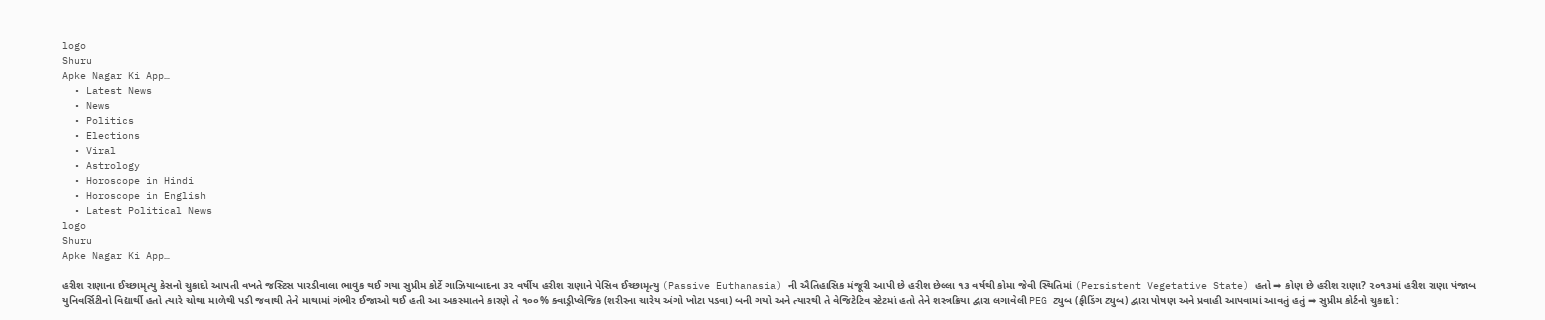logo
Shuru
Apke Nagar Ki App…
  • Latest News
  • News
  • Politics
  • Elections
  • Viral
  • Astrology
  • Horoscope in Hindi
  • Horoscope in English
  • Latest Political News
logo
Shuru
Apke Nagar Ki App…

હરીશ રાણાના ઈચ્છામૃત્યુ કેસનો ચુકાદો આપતી વખતે જસ્ટિસ પારડીવાલા ભાવુક થઈ ગયા સુપ્રીમ કોર્ટે ગાઝિયાબાદના ૩૨ વર્ષીય હરીશ રાણાને પેસિવ ઈચ્છામૃત્યુ (Passive Euthanasia) ની ઐતિહાસિક મંજૂરી આપી છે હરીશ છેલ્લા ૧૩ વર્ષથી કોમા જેવી સ્થિતિમાં (Persistent Vegetative State) હતો ➡ કોણ છે હરીશ રાણા? ૨૦૧૩માં હરીશ રાણા પંજાબ યુનિવર્સિટીનો વિદ્યાર્થી હતો ત્યારે ચોથા માળેથી પડી જવાથી તેને માથામાં ગંભીર ઈજાઓ થઈ હતી આ અકસ્માતને કારણે તે ૧૦૦% ક્વાડ્રીપ્લેજિક (શરીરના ચારેય અંગો ખોટા પડવા) બની ગયો અને ત્યારથી તે વેજિટેટિવ સ્ટેટમાં હતો તેને શસ્ત્રક્રિયા દ્વારા લગાવેલી PEG ટ્યુબ (ફીડિંગ ટ્યુબ) દ્વારા પોષણ અને પ્રવાહી આપવામાં આવતું હતું ➡ સુપ્રીમ કોર્ટનો ચુકાદો :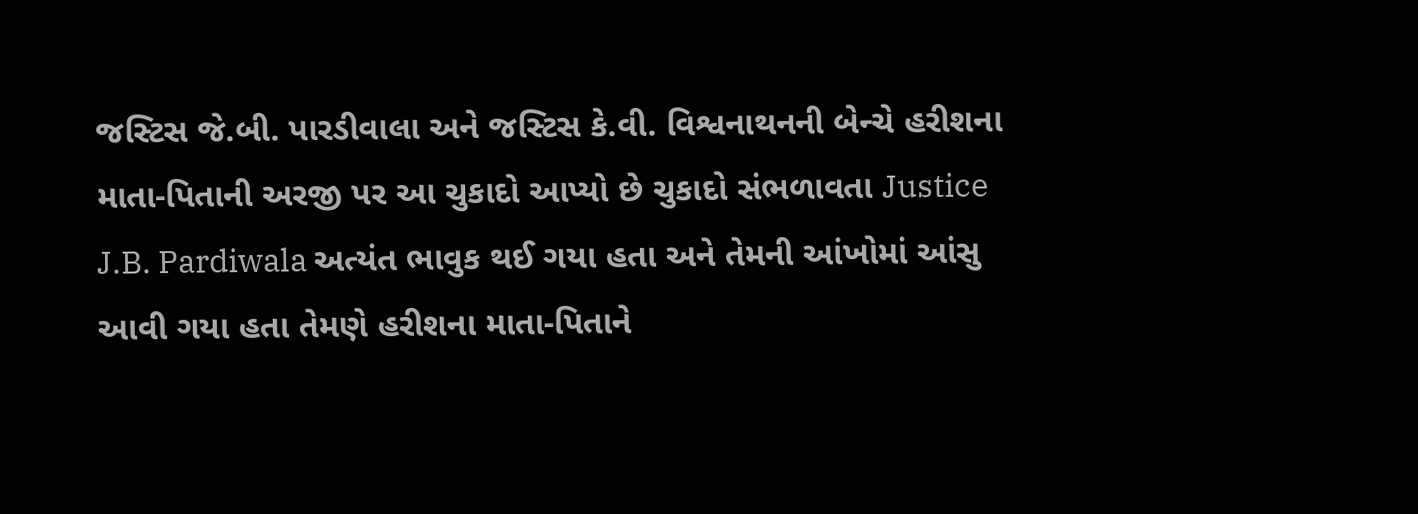જસ્ટિસ જે.બી. પારડીવાલા અને જસ્ટિસ કે.વી. વિશ્વનાથનની બેન્ચે હરીશના માતા-પિતાની અરજી પર આ ચુકાદો આપ્યો છે ચુકાદો સંભળાવતા Justice J.B. Pardiwala અત્યંત ભાવુક થઈ ગયા હતા અને તેમની આંખોમાં આંસુ આવી ગયા હતા તેમણે હરીશના માતા-પિતાને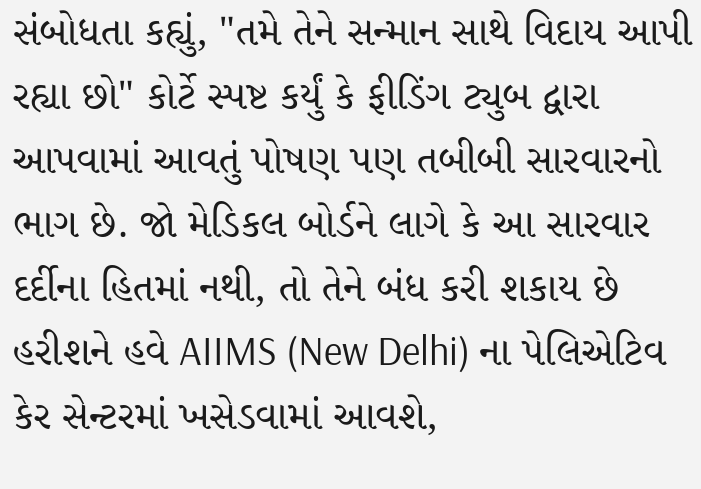સંબોધતા કહ્યું, "તમે તેને સન્માન સાથે વિદાય આપી રહ્યા છો" કોર્ટે સ્પષ્ટ કર્યું કે ફીડિંગ ટ્યુબ દ્વારા આપવામાં આવતું પોષણ પણ તબીબી સારવારનો ભાગ છે. જો મેડિકલ બોર્ડને લાગે કે આ સારવાર દર્દીના હિતમાં નથી, તો તેને બંધ કરી શકાય છે હરીશને હવે AIIMS (New Delhi) ના પેલિએટિવ કેર સેન્ટરમાં ખસેડવામાં આવશે,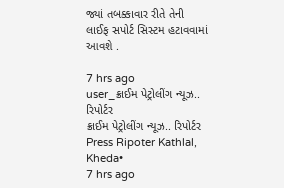જ્યાં તબક્કાવાર રીતે તેની લાઈફ સપોર્ટ સિસ્ટમ હટાવવામાં આવશે .

7 hrs ago
user_ક્રાઈમ પેટ્રોલીંગ ન્યૂઝ.. રિપોર્ટર
ક્રાઈમ પેટ્રોલીંગ ન્યૂઝ.. રિપોર્ટર
Press Ripoter Kathlal, Kheda•
7 hrs ago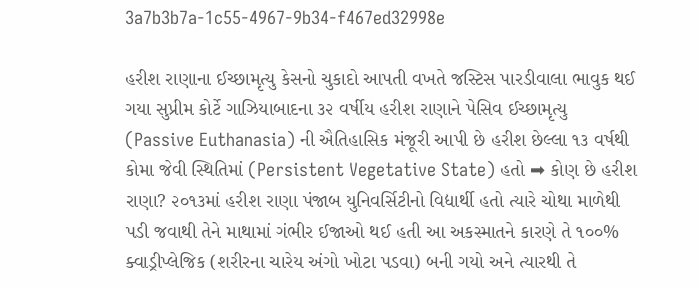3a7b3b7a-1c55-4967-9b34-f467ed32998e

હરીશ રાણાના ઈચ્છામૃત્યુ કેસનો ચુકાદો આપતી વખતે જસ્ટિસ પારડીવાલા ભાવુક થઈ ગયા સુપ્રીમ કોર્ટે ગાઝિયાબાદના ૩૨ વર્ષીય હરીશ રાણાને પેસિવ ઈચ્છામૃત્યુ (Passive Euthanasia) ની ઐતિહાસિક મંજૂરી આપી છે હરીશ છેલ્લા ૧૩ વર્ષથી કોમા જેવી સ્થિતિમાં (Persistent Vegetative State) હતો ➡ કોણ છે હરીશ રાણા? ૨૦૧૩માં હરીશ રાણા પંજાબ યુનિવર્સિટીનો વિદ્યાર્થી હતો ત્યારે ચોથા માળેથી પડી જવાથી તેને માથામાં ગંભીર ઈજાઓ થઈ હતી આ અકસ્માતને કારણે તે ૧૦૦% ક્વાડ્રીપ્લેજિક (શરીરના ચારેય અંગો ખોટા પડવા) બની ગયો અને ત્યારથી તે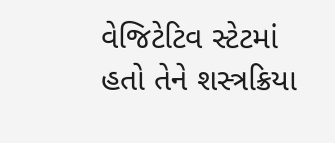વેજિટેટિવ સ્ટેટમાં હતો તેને શસ્ત્રક્રિયા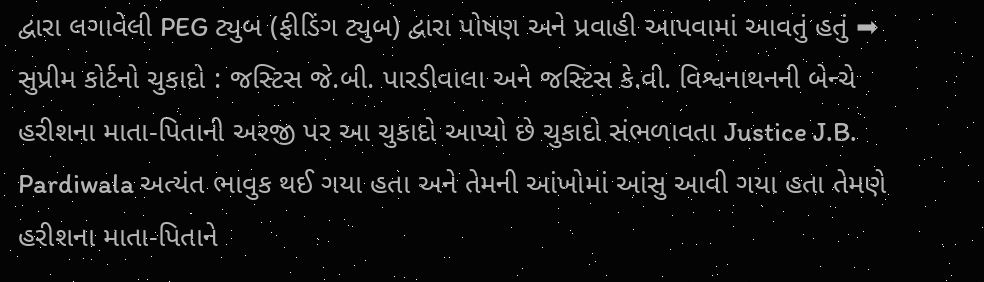દ્વારા લગાવેલી PEG ટ્યુબ (ફીડિંગ ટ્યુબ) દ્વારા પોષણ અને પ્રવાહી આપવામાં આવતું હતું ➡ સુપ્રીમ કોર્ટનો ચુકાદો : જસ્ટિસ જે.બી. પારડીવાલા અને જસ્ટિસ કે.વી. વિશ્વનાથનની બેન્ચે હરીશના માતા-પિતાની અરજી પર આ ચુકાદો આપ્યો છે ચુકાદો સંભળાવતા Justice J.B. Pardiwala અત્યંત ભાવુક થઈ ગયા હતા અને તેમની આંખોમાં આંસુ આવી ગયા હતા તેમણે હરીશના માતા-પિતાને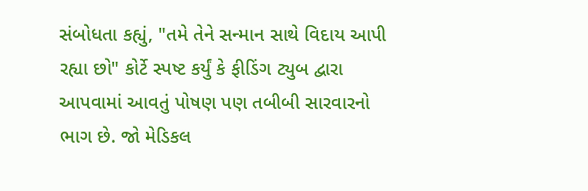સંબોધતા કહ્યું, "તમે તેને સન્માન સાથે વિદાય આપી રહ્યા છો" કોર્ટે સ્પષ્ટ કર્યું કે ફીડિંગ ટ્યુબ દ્વારા આપવામાં આવતું પોષણ પણ તબીબી સારવારનો ભાગ છે. જો મેડિકલ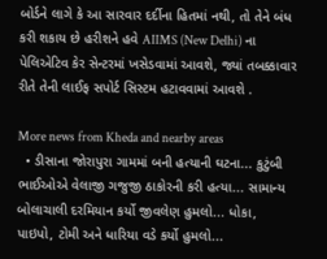બોર્ડને લાગે કે આ સારવાર દર્દીના હિતમાં નથી, તો તેને બંધ કરી શકાય છે હરીશને હવે AIIMS (New Delhi) ના પેલિએટિવ કેર સેન્ટરમાં ખસેડવામાં આવશે, જ્યાં તબક્કાવાર રીતે તેની લાઈફ સપોર્ટ સિસ્ટમ હટાવવામાં આવશે .

More news from Kheda and nearby areas
  • ડીસાના જોરાપુરા ગામમાં બની હત્યાની ઘટના... કુટુંબી ભાઈઓએ વેલાજી ગજુજી ઠાકોરની કરી હત્યા... સામાન્ય બોલાચાલી દરમિયાન કર્યો જીવલેણ હુમલો... ધોકા, પાઇપો, ટોમી અને ધારિયા વડે કર્યો હુમલો...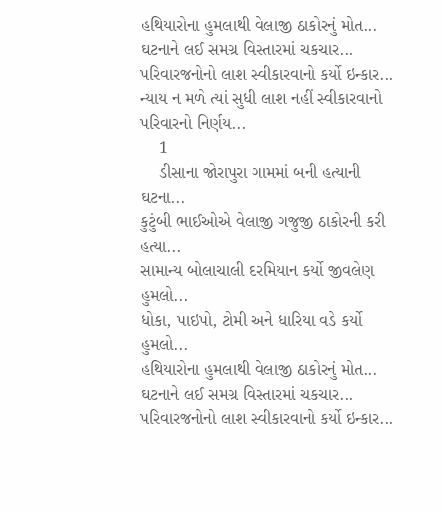હથિયારોના હુમલાથી વેલાજી ઠાકોરનું મોત... ઘટનાને લઈ સમગ્ર વિસ્તારમાં ચકચાર... પરિવારજનોનો લાશ સ્વીકારવાનો કર્યો ઇન્કાર... ન્યાય ન મળે ત્યાં સુધી લાશ નહીં સ્વીકારવાનો પરિવારનો નિર્ણય...
    1
    ડીસાના જોરાપુરા ગામમાં બની હત્યાની ઘટના...
કુટુંબી ભાઈઓએ વેલાજી ગજુજી ઠાકોરની કરી હત્યા...
સામાન્ય બોલાચાલી દરમિયાન કર્યો જીવલેણ હુમલો...
ધોકા, પાઇપો, ટોમી અને ધારિયા વડે કર્યો હુમલો...
હથિયારોના હુમલાથી વેલાજી ઠાકોરનું મોત...
ઘટનાને લઈ સમગ્ર વિસ્તારમાં ચકચાર...
પરિવારજનોનો લાશ સ્વીકારવાનો કર્યો ઇન્કાર...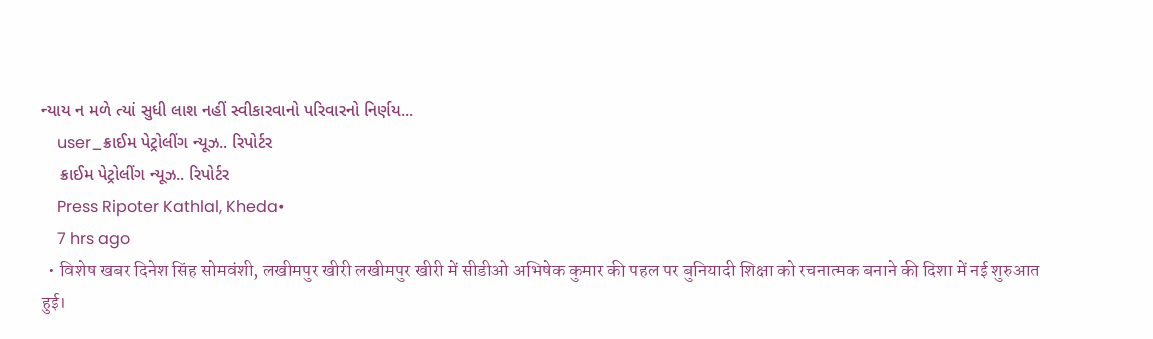ન્યાય ન મળે ત્યાં સુધી લાશ નહીં સ્વીકારવાનો પરિવારનો નિર્ણય...
    user_ક્રાઈમ પેટ્રોલીંગ ન્યૂઝ.. રિપોર્ટર
    ક્રાઈમ પેટ્રોલીંગ ન્યૂઝ.. રિપોર્ટર
    Press Ripoter Kathlal, Kheda•
    7 hrs ago
  • विशेष खबर दिनेश सिंह सोमवंशी, लखीमपुर खीरी लखीमपुर खीरी में सीडीओ अभिषेक कुमार की पहल पर बुनियादी शिक्षा को रचनात्मक बनाने की दिशा में नई शुरुआत हुई।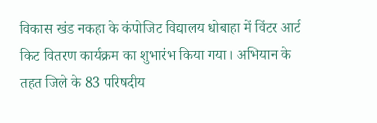विकास खंड नकहा के कंपोजिट विद्यालय धोबाहा में विंटर आर्ट किट वितरण कार्यक्रम का शुभारंभ किया गया। अभियान के तहत जिले के 83 परिषदीय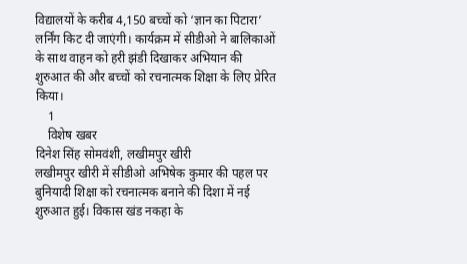विद्यालयों के करीब 4,150 बच्चों को ‘ज्ञान का पिटारा’ लर्निंग किट दी जाएंगी। कार्यक्रम में सीडीओ ने बालिकाओं के साथ वाहन को हरी झंडी दिखाकर अभियान की शुरुआत की और बच्चों को रचनात्मक शिक्षा के लिए प्रेरित किया।
    1
    विशेष खबर
दिनेश सिंह सोमवंशी, लखीमपुर खीरी
लखीमपुर खीरी में सीडीओ अभिषेक कुमार की पहल पर बुनियादी शिक्षा को रचनात्मक बनाने की दिशा में नई शुरुआत हुई। विकास खंड नकहा के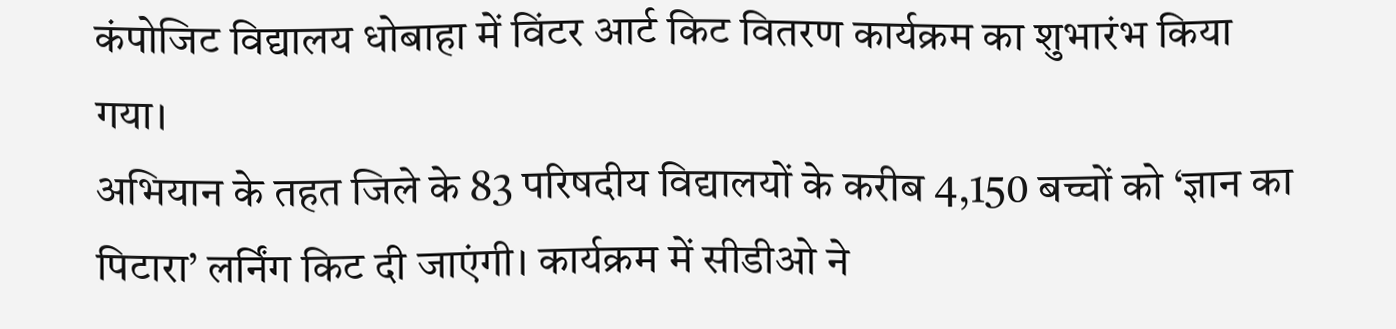कंपोजिट विद्यालय धोबाहा में विंटर आर्ट किट वितरण कार्यक्रम का शुभारंभ किया गया।
अभियान के तहत जिले के 83 परिषदीय विद्यालयों के करीब 4,150 बच्चों को ‘ज्ञान का पिटारा’ लर्निंग किट दी जाएंगी। कार्यक्रम में सीडीओ ने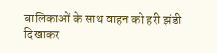बालिकाओं के साथ वाहन को हरी झंडी दिखाकर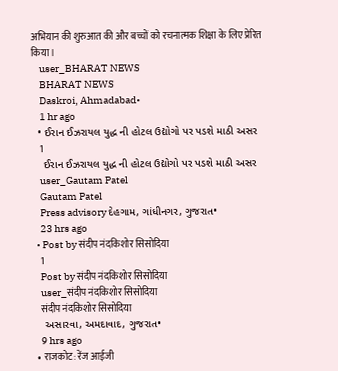अभियान की शुरुआत की और बच्चों को रचनात्मक शिक्षा के लिए प्रेरित किया।
    user_BHARAT NEWS
    BHARAT NEWS
    Daskroi, Ahmadabad•
    1 hr ago
  • ઈરાન ઈઝરાયલ યુદ્ધ ની હોટલ ઉદ્યોગો પર પડશે માઠી અસર
    1
    ઈરાન ઈઝરાયલ યુદ્ધ ની હોટલ ઉદ્યોગો પર પડશે માઠી અસર
    user_Gautam Patel
    Gautam Patel
    Press advisory દેહગામ, ગાંધીનગર, ગુજરાત•
    23 hrs ago
  • Post by संदीप नंदकिशोर सिसोदिया
    1
    Post by संदीप नंदकिशोर सिसोदिया
    user_संदीप नंदकिशोर सिसोदिया
    संदीप नंदकिशोर सिसोदिया
    અસારવા, અમદાવાદ, ગુજરાત•
    9 hrs ago
  • राजकोट: रेंज आईजी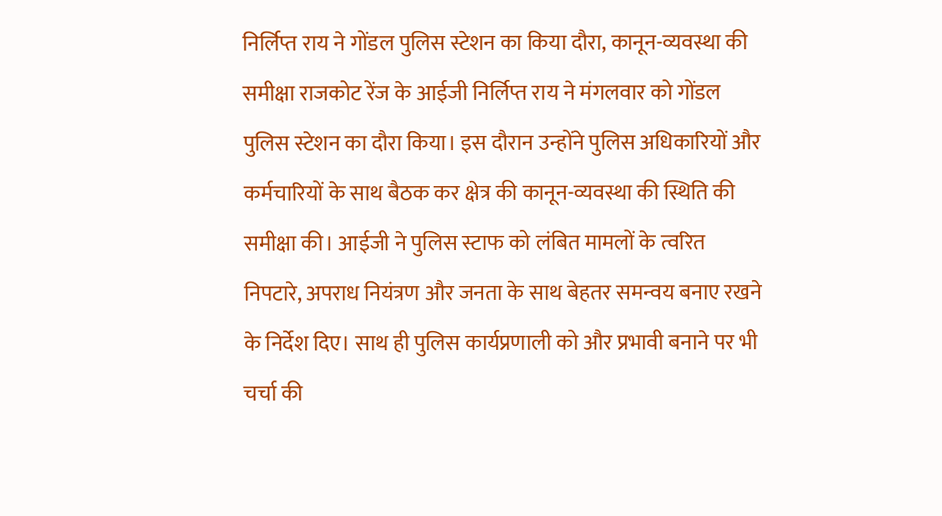निर्लिप्त राय ने गोंडल पुलिस स्टेशन का किया दौरा, कानून-व्यवस्था की समीक्षा राजकोट रेंज के आईजी निर्लिप्त राय ने मंगलवार को गोंडल पुलिस स्टेशन का दौरा किया। इस दौरान उन्होंने पुलिस अधिकारियों और कर्मचारियों के साथ बैठक कर क्षेत्र की कानून-व्यवस्था की स्थिति की समीक्षा की। आईजी ने पुलिस स्टाफ को लंबित मामलों के त्वरित निपटारे, अपराध नियंत्रण और जनता के साथ बेहतर समन्वय बनाए रखने के निर्देश दिए। साथ ही पुलिस कार्यप्रणाली को और प्रभावी बनाने पर भी चर्चा की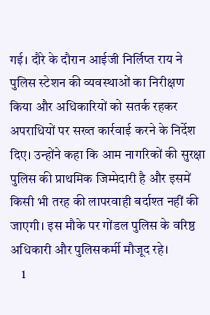गई। दौरे के दौरान आईजी निर्लिप्त राय ने पुलिस स्टेशन की व्यवस्थाओं का निरीक्षण किया और अधिकारियों को सतर्क रहकर अपराधियों पर सख्त कार्रवाई करने के निर्देश दिए। उन्होंने कहा कि आम नागरिकों की सुरक्षा पुलिस की प्राथमिक जिम्मेदारी है और इसमें किसी भी तरह की लापरवाही बर्दाश्त नहीं की जाएगी। इस मौके पर गोंडल पुलिस के वरिष्ठ अधिकारी और पुलिसकर्मी मौजूद रहे।
    1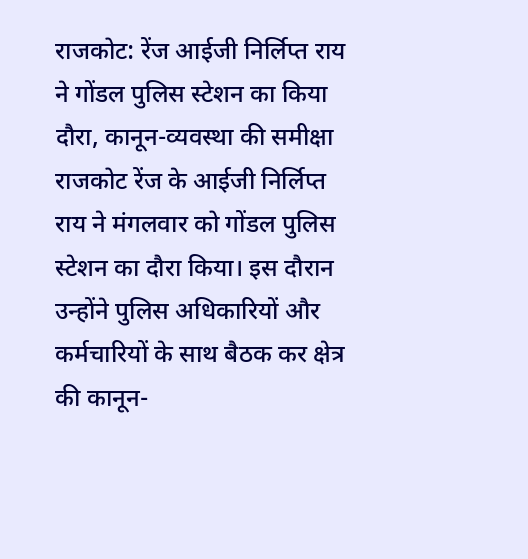राजकोट: रेंज आईजी निर्लिप्त राय ने गोंडल पुलिस स्टेशन का किया दौरा, कानून-व्यवस्था की समीक्षा
राजकोट रेंज के आईजी निर्लिप्त राय ने मंगलवार को गोंडल पुलिस स्टेशन का दौरा किया। इस दौरान उन्होंने पुलिस अधिकारियों और कर्मचारियों के साथ बैठक कर क्षेत्र की कानून-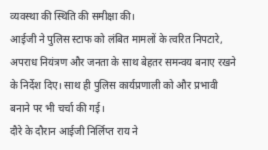व्यवस्था की स्थिति की समीक्षा की।
आईजी ने पुलिस स्टाफ को लंबित मामलों के त्वरित निपटारे, अपराध नियंत्रण और जनता के साथ बेहतर समन्वय बनाए रखने के निर्देश दिए। साथ ही पुलिस कार्यप्रणाली को और प्रभावी बनाने पर भी चर्चा की गई।
दौरे के दौरान आईजी निर्लिप्त राय ने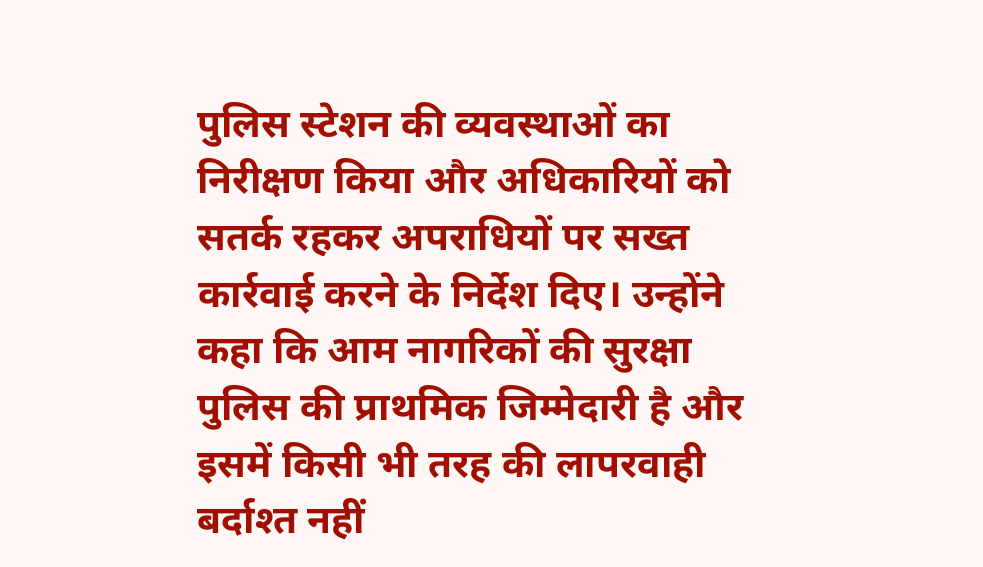पुलिस स्टेशन की व्यवस्थाओं का निरीक्षण किया और अधिकारियों को सतर्क रहकर अपराधियों पर सख्त कार्रवाई करने के निर्देश दिए। उन्होंने कहा कि आम नागरिकों की सुरक्षा पुलिस की प्राथमिक जिम्मेदारी है और इसमें किसी भी तरह की लापरवाही बर्दाश्त नहीं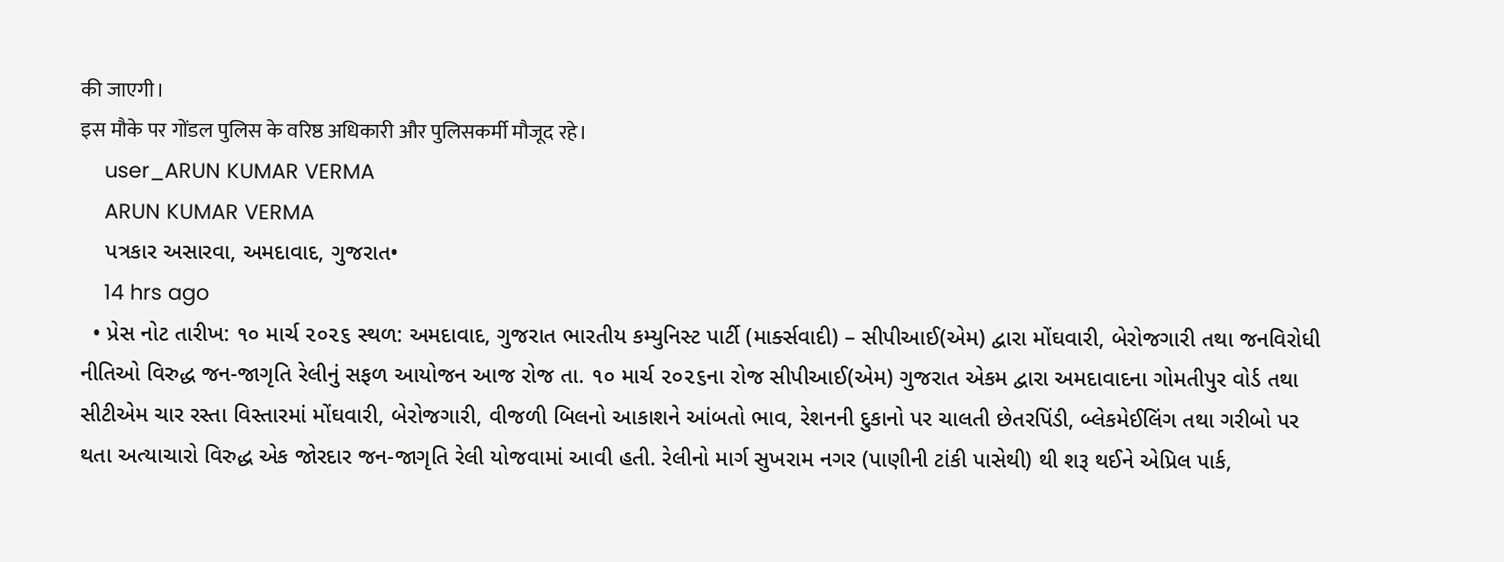की जाएगी।
इस मौके पर गोंडल पुलिस के वरिष्ठ अधिकारी और पुलिसकर्मी मौजूद रहे।
    user_ARUN KUMAR VERMA
    ARUN KUMAR VERMA
    પત્રકાર અસારવા, અમદાવાદ, ગુજરાત•
    14 hrs ago
  • પ્રેસ નોટ તારીખ: ૧૦ માર્ચ ૨૦૨૬ સ્થળ: અમદાવાદ, ગુજરાત ભારતીય કમ્યુનિસ્ટ પાર્ટી (માર્ક્સવાદી) – સીપીઆઈ(એમ) દ્વારા મોંઘવારી, બેરોજગારી તથા જનવિરોધી નીતિઓ વિરુદ્ધ જન-જાગૃતિ રેલીનું સફળ આયોજન આજ રોજ તા. ૧૦ માર્ચ ૨૦૨૬ના રોજ સીપીઆઈ(એમ) ગુજરાત એકમ દ્વારા અમદાવાદના ગોમતીપુર વોર્ડ તથા સીટીએમ ચાર રસ્તા વિસ્તારમાં મોંઘવારી, બેરોજગારી, વીજળી બિલનો આકાશને આંબતો ભાવ, રેશનની દુકાનો પર ચાલતી છેતરપિંડી, બ્લેકમેઈલિંગ તથા ગરીબો પર થતા અત્યાચારો વિરુદ્ધ એક જોરદાર જન-જાગૃતિ રેલી યોજવામાં આવી હતી. રેલીનો માર્ગ સુખરામ નગર (પાણીની ટાંકી પાસેથી) થી શરૂ થઈને એપ્રિલ પાર્ક,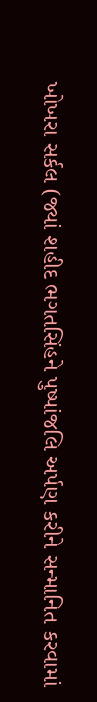ખોખરા સર્કલ (જ્યાં શહીદ ભગતસિંહને પુષ્પાંજલિ અર્પણ કરીને સન્માનિત કરવામાં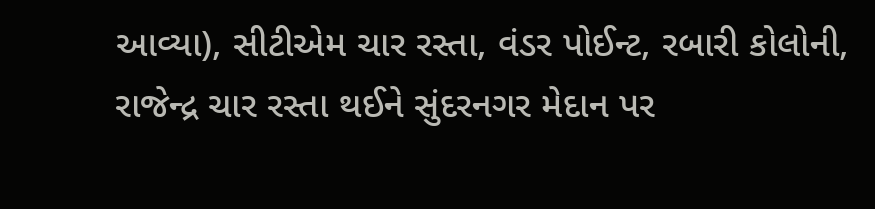આવ્યા), સીટીએમ ચાર રસ્તા, વંડર પોઈન્ટ, રબારી કોલોની, રાજેન્દ્ર ચાર રસ્તા થઈને સુંદરનગર મેદાન પર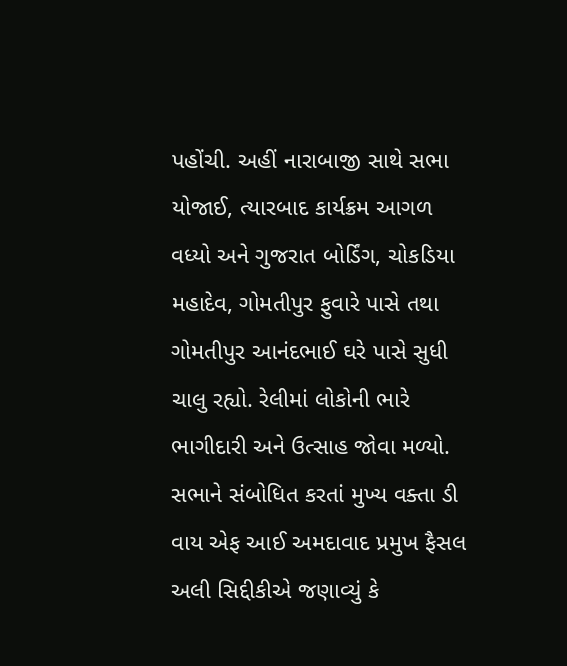પહોંચી. અહીં નારાબાજી સાથે સભા યોજાઈ, ત્યારબાદ કાર્યક્રમ આગળ વધ્યો અને ગુજરાત બોર્ડિંગ, ચોકડિયા મહાદેવ, ગોમતીપુર ફુવારે પાસે તથા ગોમતીપુર આનંદભાઈ ઘરે પાસે સુધી ચાલુ રહ્યો. રેલીમાં લોકોની ભારે ભાગીદારી અને ઉત્સાહ જોવા મળ્યો. સભાને સંબોધિત કરતાં મુખ્ય વક્તા ડી વાય એફ આઈ અમદાવાદ પ્રમુખ ફૈસલ અલી સિદ્દીકીએ જણાવ્યું કે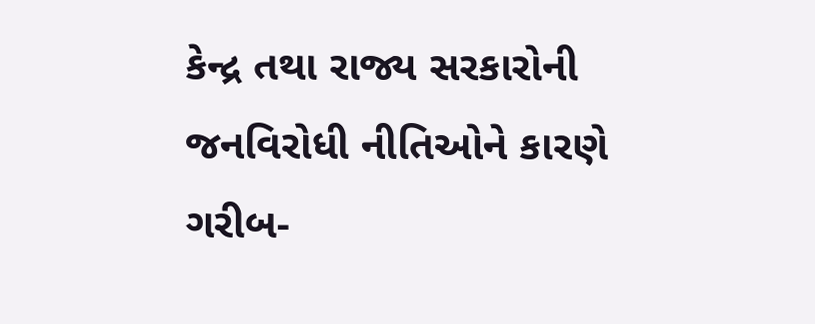કેન્દ્ર તથા રાજ્ય સરકારોની જનવિરોધી નીતિઓને કારણે ગરીબ-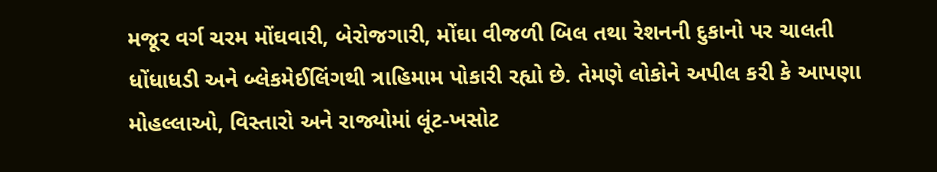મજૂર વર્ગ ચરમ મોંઘવારી, બેરોજગારી, મોંઘા વીજળી બિલ તથા રેશનની દુકાનો પર ચાલતી ધોંધાધડી અને બ્લેકમેઈલિંગથી ત્રાહિમામ પોકારી રહ્યો છે. તેમણે લોકોને અપીલ કરી કે આપણા મોહલ્લાઓ, વિસ્તારો અને રાજ્યોમાં લૂંટ-ખસોટ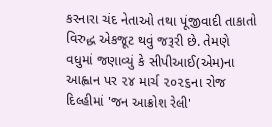કરનારા ચંદ નેતાઓ તથા પૂંજીવાદી તાકાતો વિરુદ્ધ એકજૂટ થવું જરૂરી છે. તેમણે વધુમાં જણાવ્યું કે સીપીઆઈ(એમ)ના આહ્વાન પર ૨૪ માર્ચ ૨૦૨૬ના રોજ દિલ્હીમાં 'જન આક્રોશ રેલી'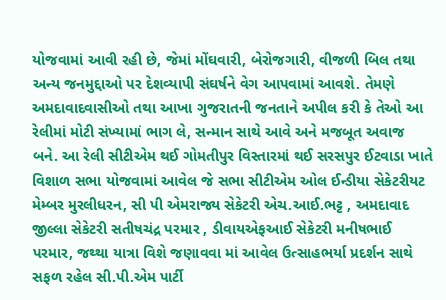યોજવામાં આવી રહી છે, જેમાં મોંઘવારી, બેરોજગારી, વીજળી બિલ તથા અન્ય જનમુદ્દાઓ પર દેશવ્યાપી સંઘર્ષને વેગ આપવામાં આવશે. તેમણે અમદાવાદવાસીઓ તથા આખા ગુજરાતની જનતાને અપીલ કરી કે તેઓ આ રેલીમાં મોટી સંખ્યામાં ભાગ લે, સન્માન સાથે આવે અને મજબૂત અવાજ બને. આ રેલી સીટીએમ થઈ ગોમતીપુર વિસ્તારમાં થઈ સરસપુર ઈટવાડા ખાતે વિશાળ સભા યોજવામાં આવેલ જે સભા સીટીએમ ઓલ ઈન્ડીયા સેકેટરીયટ મેમ્બર મુરલીધરન, સી પી એમરાજ્ય સેકેટરી એચ.આઈ.ભટ્ટ , અમદાવાદ જીલ્લા સેકેટરી સતીષચંદ્ર પરમાર , ડીવાયએફઆઈ સેકેટરી મનીષભાઈ પરમાર, જથ્થા યાત્રા વિશે જણાવવા માં આવેલ ઉત્સાહભર્યા પ્રદર્શન સાથે સફળ રહેલ સી.પી.એમ પાર્ટી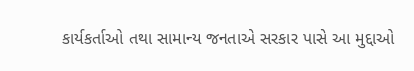કાર્યકર્તાઓ તથા સામાન્ય જનતાએ સરકાર પાસે આ મુદ્દાઓ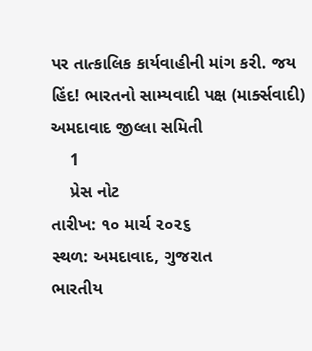પર તાત્કાલિક કાર્યવાહીની માંગ કરી. જય હિંદ! ભારતનો સામ્યવાદી પક્ષ (માર્ક્સવાદી) અમદાવાદ જીલ્લા સમિતી
    1
    પ્રેસ નોટ
તારીખ: ૧૦ માર્ચ ૨૦૨૬
સ્થળ: અમદાવાદ, ગુજરાત
ભારતીય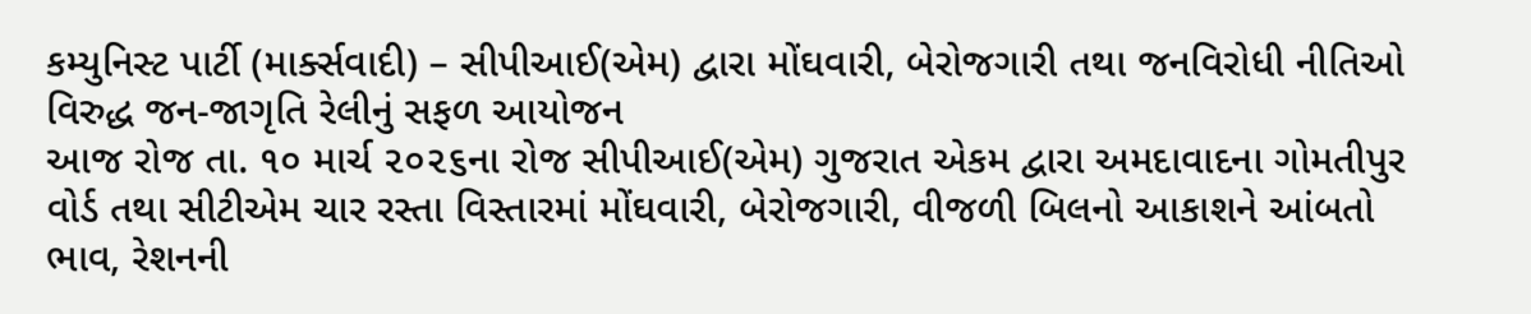કમ્યુનિસ્ટ પાર્ટી (માર્ક્સવાદી) – સીપીઆઈ(એમ) દ્વારા મોંઘવારી, બેરોજગારી તથા જનવિરોધી નીતિઓ વિરુદ્ધ જન-જાગૃતિ રેલીનું સફળ આયોજન
આજ રોજ તા. ૧૦ માર્ચ ૨૦૨૬ના રોજ સીપીઆઈ(એમ) ગુજરાત એકમ દ્વારા અમદાવાદના ગોમતીપુર વોર્ડ તથા સીટીએમ ચાર રસ્તા વિસ્તારમાં મોંઘવારી, બેરોજગારી, વીજળી બિલનો આકાશને આંબતો ભાવ, રેશનની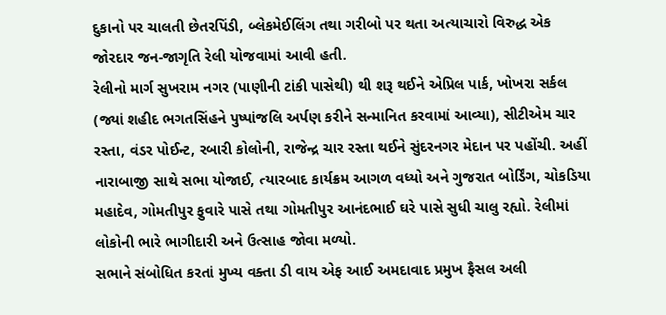દુકાનો પર ચાલતી છેતરપિંડી, બ્લેકમેઈલિંગ તથા ગરીબો પર થતા અત્યાચારો વિરુદ્ધ એક જોરદાર જન-જાગૃતિ રેલી યોજવામાં આવી હતી.
રેલીનો માર્ગ સુખરામ નગર (પાણીની ટાંકી પાસેથી) થી શરૂ થઈને એપ્રિલ પાર્ક, ખોખરા સર્કલ (જ્યાં શહીદ ભગતસિંહને પુષ્પાંજલિ અર્પણ કરીને સન્માનિત કરવામાં આવ્યા), સીટીએમ ચાર રસ્તા, વંડર પોઈન્ટ, રબારી કોલોની, રાજેન્દ્ર ચાર રસ્તા થઈને સુંદરનગર મેદાન પર પહોંચી. અહીં નારાબાજી સાથે સભા યોજાઈ, ત્યારબાદ કાર્યક્રમ આગળ વધ્યો અને ગુજરાત બોર્ડિંગ, ચોકડિયા મહાદેવ, ગોમતીપુર ફુવારે પાસે તથા ગોમતીપુર આનંદભાઈ ઘરે પાસે સુધી ચાલુ રહ્યો. રેલીમાં લોકોની ભારે ભાગીદારી અને ઉત્સાહ જોવા મળ્યો.
સભાને સંબોધિત કરતાં મુખ્ય વક્તા ડી વાય એફ આઈ અમદાવાદ પ્રમુખ ફૈસલ અલી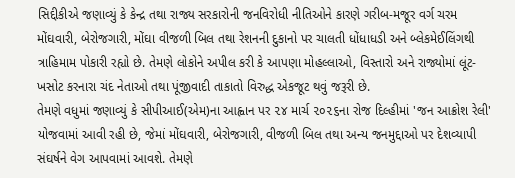સિદ્દીકીએ જણાવ્યું કે કેન્દ્ર તથા રાજ્ય સરકારોની જનવિરોધી નીતિઓને કારણે ગરીબ-મજૂર વર્ગ ચરમ મોંઘવારી, બેરોજગારી, મોંઘા વીજળી બિલ તથા રેશનની દુકાનો પર ચાલતી ધોંધાધડી અને બ્લેકમેઈલિંગથી ત્રાહિમામ પોકારી રહ્યો છે. તેમણે લોકોને અપીલ કરી કે આપણા મોહલ્લાઓ, વિસ્તારો અને રાજ્યોમાં લૂંટ-ખસોટ કરનારા ચંદ નેતાઓ તથા પૂંજીવાદી તાકાતો વિરુદ્ધ એકજૂટ થવું જરૂરી છે.
તેમણે વધુમાં જણાવ્યું કે સીપીઆઈ(એમ)ના આહ્વાન પર ૨૪ માર્ચ ૨૦૨૬ના રોજ દિલ્હીમાં 'જન આક્રોશ રેલી' યોજવામાં આવી રહી છે, જેમાં મોંઘવારી, બેરોજગારી, વીજળી બિલ તથા અન્ય જનમુદ્દાઓ પર દેશવ્યાપી સંઘર્ષને વેગ આપવામાં આવશે. તેમણે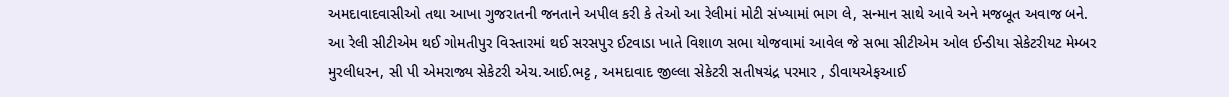અમદાવાદવાસીઓ તથા આખા ગુજરાતની જનતાને અપીલ કરી કે તેઓ આ રેલીમાં મોટી સંખ્યામાં ભાગ લે, સન્માન સાથે આવે અને મજબૂત અવાજ બને.
આ રેલી સીટીએમ થઈ ગોમતીપુર વિસ્તારમાં થઈ સરસપુર ઈટવાડા ખાતે વિશાળ સભા યોજવામાં આવેલ જે સભા સીટીએમ ઓલ ઈન્ડીયા સેકેટરીયટ મેમ્બર મુરલીધરન, સી પી એમરાજ્ય સેકેટરી એચ.આઈ.ભટ્ટ , અમદાવાદ જીલ્લા સેકેટરી સતીષચંદ્ર પરમાર , ડીવાયએફઆઈ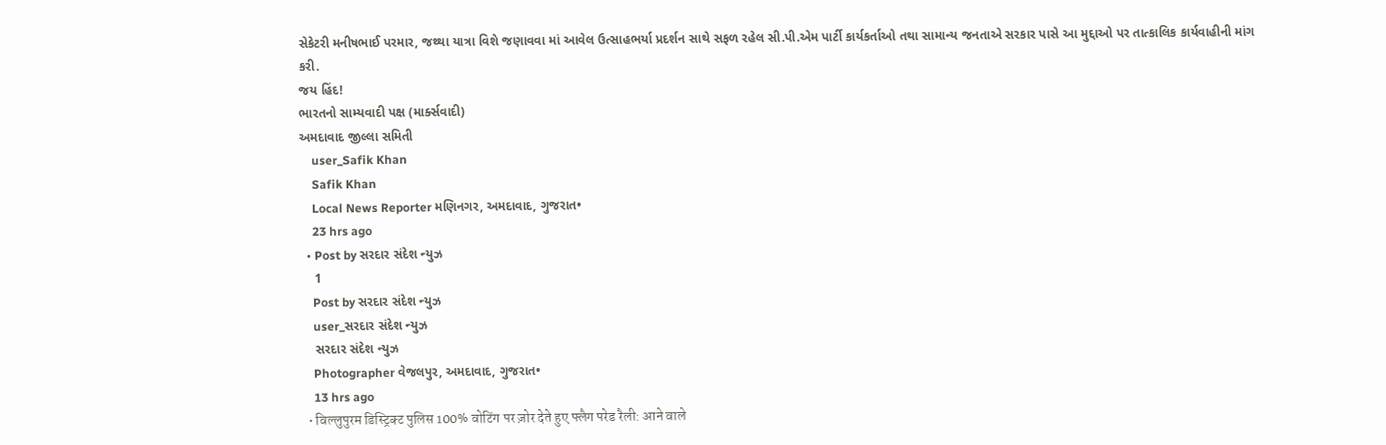સેકેટરી મનીષભાઈ પરમાર, જથ્થા યાત્રા વિશે જણાવવા માં આવેલ ઉત્સાહભર્યા પ્રદર્શન સાથે સફળ રહેલ સી.પી.એમ પાર્ટી કાર્યકર્તાઓ તથા સામાન્ય જનતાએ સરકાર પાસે આ મુદ્દાઓ પર તાત્કાલિક કાર્યવાહીની માંગ કરી.
જય હિંદ!
ભારતનો સામ્યવાદી પક્ષ (માર્ક્સવાદી)
અમદાવાદ જીલ્લા સમિતી
    user_Safik Khan
    Safik Khan
    Local News Reporter મણિનગર, અમદાવાદ, ગુજરાત•
    23 hrs ago
  • Post by સરદાર સંદેશ ન્યુઝ
    1
    Post by સરદાર સંદેશ ન્યુઝ
    user_સરદાર સંદેશ ન્યુઝ
    સરદાર સંદેશ ન્યુઝ
    Photographer વેજલપુર, અમદાવાદ, ગુજરાત•
    13 hrs ago
  • विल्लुपुरम डिस्ट्रिक्ट पुलिस 100% वोटिंग पर ज़ोर देते हुए फ्लैग परेड रैली: आने वाले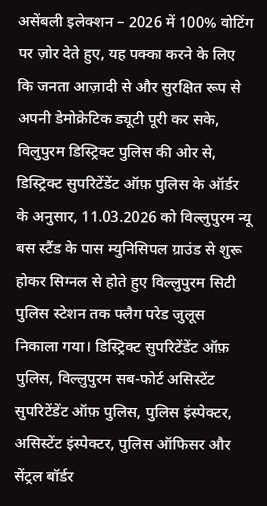असेंबली इलेक्शन – 2026 में 100% वोटिंग पर ज़ोर देते हुए, यह पक्का करने के लिए कि जनता आज़ादी से और सुरक्षित रूप से अपनी डेमोक्रेटिक ड्यूटी पूरी कर सके, विलुपुरम डिस्ट्रिक्ट पुलिस की ओर से, डिस्ट्रिक्ट सुपरिटेंडेंट ऑफ़ पुलिस के ऑर्डर के अनुसार, 11.03.2026 को विल्लुपुरम न्यू बस स्टैंड के पास म्युनिसिपल ग्राउंड से शुरू होकर सिग्नल से होते हुए विल्लुपुरम सिटी पुलिस स्टेशन तक फ्लैग परेड जुलूस निकाला गया। डिस्ट्रिक्ट सुपरिटेंडेंट ऑफ़ पुलिस, विल्लुपुरम सब-फोर्ट असिस्टेंट सुपरिटेंडेंट ऑफ़ पुलिस, पुलिस इंस्पेक्टर, असिस्टेंट इंस्पेक्टर, पुलिस ऑफिसर और सेंट्रल बॉर्डर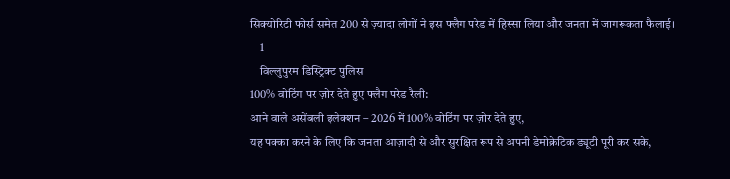सिक्योरिटी फोर्स समेत 200 से ज़्यादा लोगों ने इस फ्लैग परेड में हिस्सा लिया और जनता में जागरूकता फैलाई।
    1
    विल्लुपुरम डिस्ट्रिक्ट पुलिस
100% वोटिंग पर ज़ोर देते हुए फ्लैग परेड रैली:
आने वाले असेंबली इलेक्शन – 2026 में 100% वोटिंग पर ज़ोर देते हुए,
यह पक्का करने के लिए कि जनता आज़ादी से और सुरक्षित रूप से अपनी डेमोक्रेटिक ड्यूटी पूरी कर सके,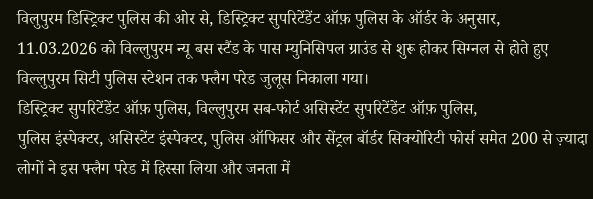विलुपुरम डिस्ट्रिक्ट पुलिस की ओर से, डिस्ट्रिक्ट सुपरिटेंडेंट ऑफ़ पुलिस के ऑर्डर के अनुसार,
11.03.2026 को विल्लुपुरम न्यू बस स्टैंड के पास म्युनिसिपल ग्राउंड से शुरू होकर सिग्नल से होते हुए विल्लुपुरम सिटी पुलिस स्टेशन तक फ्लैग परेड जुलूस निकाला गया।
डिस्ट्रिक्ट सुपरिटेंडेंट ऑफ़ पुलिस, विल्लुपुरम सब-फोर्ट असिस्टेंट सुपरिटेंडेंट ऑफ़ पुलिस,
पुलिस इंस्पेक्टर, असिस्टेंट इंस्पेक्टर, पुलिस ऑफिसर और सेंट्रल बॉर्डर सिक्योरिटी फोर्स समेत 200 से ज़्यादा लोगों ने इस फ्लैग परेड में हिस्सा लिया और जनता में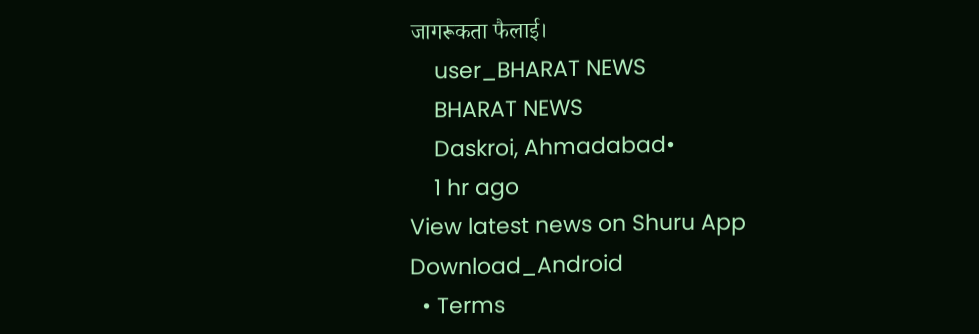जागरूकता फैलाई।
    user_BHARAT NEWS
    BHARAT NEWS
    Daskroi, Ahmadabad•
    1 hr ago
View latest news on Shuru App
Download_Android
  • Terms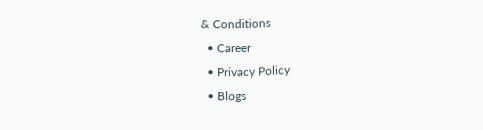& Conditions
  • Career
  • Privacy Policy
  • Blogs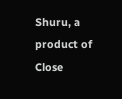Shuru, a product of Close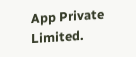App Private Limited.